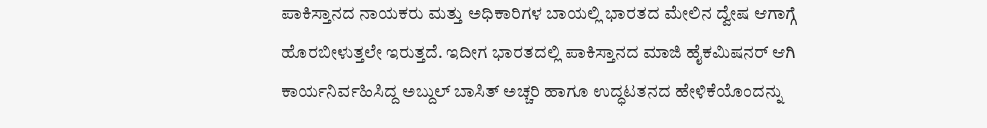ಪಾಕಿಸ್ತಾನದ ನಾಯಕರು ಮತ್ತು ಅಧಿಕಾರಿಗಳ ಬಾಯಲ್ಲಿ ಭಾರತದ ಮೇಲಿನ ದ್ವೇಷ ಆಗಾಗ್ಗೆ ಹೊರಬೀಳುತ್ತಲೇ ಇರುತ್ತದೆ. ಇದೀಗ ಭಾರತದಲ್ಲಿ ಪಾಕಿಸ್ತಾನದ ಮಾಜಿ ಹೈಕಮಿಷನರ್ ಆಗಿ ಕಾರ್ಯನಿರ್ವಹಿಸಿದ್ದ ಅಬ್ದುಲ್ ಬಾಸಿತ್ ಅಚ್ಚರಿ ಹಾಗೂ ಉದ್ಧಟತನದ ಹೇಳಿಕೆಯೊಂದನ್ನು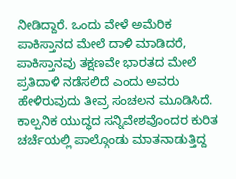ನೀಡಿದ್ದಾರೆ. ಒಂದು ವೇಳೆ ಅಮೆರಿಕ ಪಾಕಿಸ್ತಾನದ ಮೇಲೆ ದಾಳಿ ಮಾಡಿದರೆ, ಪಾಕಿಸ್ತಾನವು ತಕ್ಷಣವೇ ಭಾರತದ ಮೇಲೆ ಪ್ರತಿದಾಳಿ ನಡೆಸಲಿದೆ ಎಂದು ಅವರು ಹೇಳಿರುವುದು ತೀವ್ರ ಸಂಚಲನ ಮೂಡಿಸಿದೆ.
ಕಾಲ್ಪನಿಕ ಯುದ್ಧದ ಸನ್ನಿವೇಶವೊಂದರ ಕುರಿತ ಚರ್ಚೆಯಲ್ಲಿ ಪಾಲ್ಗೊಂಡು ಮಾತನಾಡುತ್ತಿದ್ದ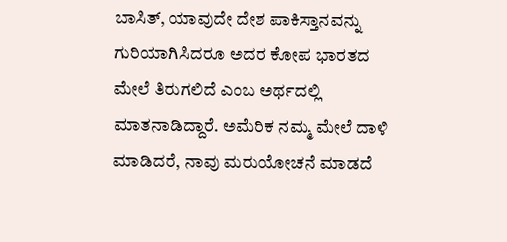ಬಾಸಿತ್, ಯಾವುದೇ ದೇಶ ಪಾಕಿಸ್ತಾನವನ್ನು ಗುರಿಯಾಗಿಸಿದರೂ ಅದರ ಕೋಪ ಭಾರತದ ಮೇಲೆ ತಿರುಗಲಿದೆ ಎಂಬ ಅರ್ಥದಲ್ಲಿ ಮಾತನಾಡಿದ್ದಾರೆ. ಅಮೆರಿಕ ನಮ್ಮ ಮೇಲೆ ದಾಳಿ ಮಾಡಿದರೆ, ನಾವು ಮರುಯೋಚನೆ ಮಾಡದೆ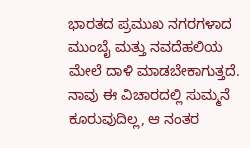ಭಾರತದ ಪ್ರಮುಖ ನಗರಗಳಾದ ಮುಂಬೈ ಮತ್ತು ನವದೆಹಲಿಯ ಮೇಲೆ ದಾಳಿ ಮಾಡಬೇಕಾಗುತ್ತದೆ. ನಾವು ಈ ವಿಚಾರದಲ್ಲಿ ಸುಮ್ಮನೆ ಕೂರುವುದಿಲ್ಲ, ಆ ನಂತರ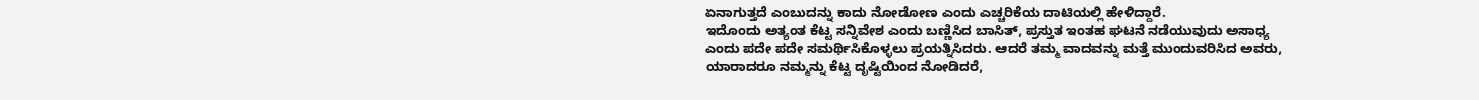ಏನಾಗುತ್ತದೆ ಎಂಬುದನ್ನು ಕಾದು ನೋಡೋಣ ಎಂದು ಎಚ್ಚರಿಕೆಯ ದಾಟಿಯಲ್ಲಿ ಹೇಳಿದ್ದಾರೆ.
ಇದೊಂದು ಅತ್ಯಂತ ಕೆಟ್ಟ ಸನ್ನಿವೇಶ ಎಂದು ಬಣ್ಣಿಸಿದ ಬಾಸಿತ್, ಪ್ರಸ್ತುತ ಇಂತಹ ಘಟನೆ ನಡೆಯುವುದು ಅಸಾಧ್ಯ ಎಂದು ಪದೇ ಪದೇ ಸಮರ್ಥಿಸಿಕೊಳ್ಳಲು ಪ್ರಯತ್ನಿಸಿದರು. ಆದರೆ ತಮ್ಮ ವಾದವನ್ನು ಮತ್ತೆ ಮುಂದುವರಿಸಿದ ಅವರು, ಯಾರಾದರೂ ನಮ್ಮನ್ನು ಕೆಟ್ಟ ದೃಷ್ಟಿಯಿಂದ ನೋಡಿದರೆ,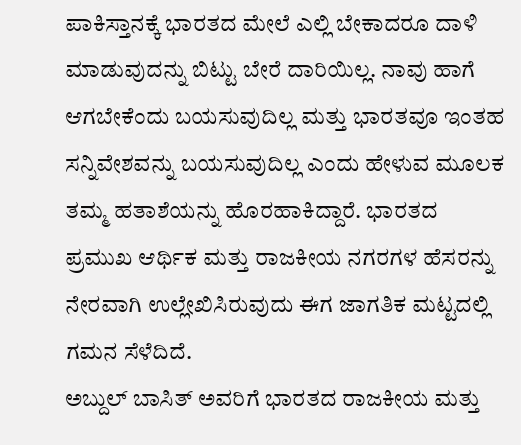ಪಾಕಿಸ್ತಾನಕ್ಕೆ ಭಾರತದ ಮೇಲೆ ಎಲ್ಲಿ ಬೇಕಾದರೂ ದಾಳಿ ಮಾಡುವುದನ್ನು ಬಿಟ್ಟು ಬೇರೆ ದಾರಿಯಿಲ್ಲ. ನಾವು ಹಾಗೆ ಆಗಬೇಕೆಂದು ಬಯಸುವುದಿಲ್ಲ ಮತ್ತು ಭಾರತವೂ ಇಂತಹ ಸನ್ನಿವೇಶವನ್ನು ಬಯಸುವುದಿಲ್ಲ ಎಂದು ಹೇಳುವ ಮೂಲಕ ತಮ್ಮ ಹತಾಶೆಯನ್ನು ಹೊರಹಾಕಿದ್ದಾರೆ. ಭಾರತದ ಪ್ರಮುಖ ಆರ್ಥಿಕ ಮತ್ತು ರಾಜಕೀಯ ನಗರಗಳ ಹೆಸರನ್ನು ನೇರವಾಗಿ ಉಲ್ಲೇಖಿಸಿರುವುದು ಈಗ ಜಾಗತಿಕ ಮಟ್ಟದಲ್ಲಿ ಗಮನ ಸೆಳೆದಿದೆ.
ಅಬ್ದುಲ್ ಬಾಸಿತ್ ಅವರಿಗೆ ಭಾರತದ ರಾಜಕೀಯ ಮತ್ತು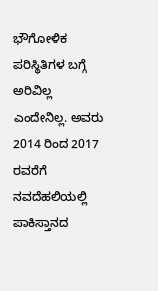ಭೌಗೋಳಿಕ ಪರಿಸ್ಥಿತಿಗಳ ಬಗ್ಗೆ ಅರಿವಿಲ್ಲ ಎಂದೇನಿಲ್ಲ. ಅವರು 2014 ರಿಂದ 2017 ರವರೆಗೆ ನವದೆಹಲಿಯಲ್ಲಿ ಪಾಕಿಸ್ತಾನದ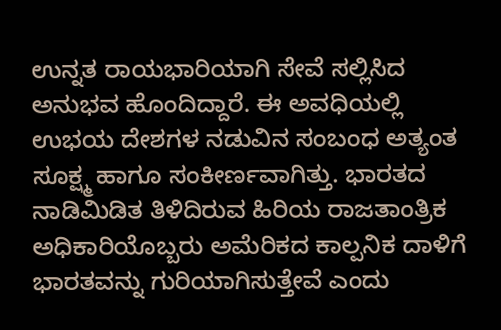ಉನ್ನತ ರಾಯಭಾರಿಯಾಗಿ ಸೇವೆ ಸಲ್ಲಿಸಿದ ಅನುಭವ ಹೊಂದಿದ್ದಾರೆ. ಈ ಅವಧಿಯಲ್ಲಿ ಉಭಯ ದೇಶಗಳ ನಡುವಿನ ಸಂಬಂಧ ಅತ್ಯಂತ ಸೂಕ್ಷ್ಮ ಹಾಗೂ ಸಂಕೀರ್ಣವಾಗಿತ್ತು. ಭಾರತದ ನಾಡಿಮಿಡಿತ ತಿಳಿದಿರುವ ಹಿರಿಯ ರಾಜತಾಂತ್ರಿಕ ಅಧಿಕಾರಿಯೊಬ್ಬರು ಅಮೆರಿಕದ ಕಾಲ್ಪನಿಕ ದಾಳಿಗೆ ಭಾರತವನ್ನು ಗುರಿಯಾಗಿಸುತ್ತೇವೆ ಎಂದು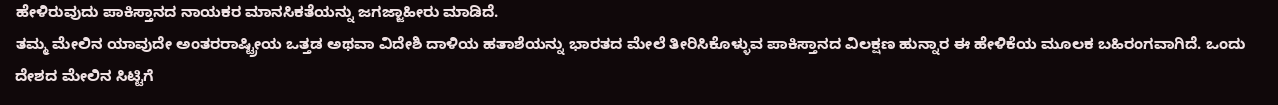ಹೇಳಿರುವುದು ಪಾಕಿಸ್ತಾನದ ನಾಯಕರ ಮಾನಸಿಕತೆಯನ್ನು ಜಗಜ್ಜಾಹೀರು ಮಾಡಿದೆ.
ತಮ್ಮ ಮೇಲಿನ ಯಾವುದೇ ಅಂತರರಾಷ್ಟ್ರೀಯ ಒತ್ತಡ ಅಥವಾ ವಿದೇಶಿ ದಾಳಿಯ ಹತಾಶೆಯನ್ನು ಭಾರತದ ಮೇಲೆ ತೀರಿಸಿಕೊಳ್ಳುವ ಪಾಕಿಸ್ತಾನದ ವಿಲಕ್ಷಣ ಹುನ್ನಾರ ಈ ಹೇಳಿಕೆಯ ಮೂಲಕ ಬಹಿರಂಗವಾಗಿದೆ. ಒಂದು ದೇಶದ ಮೇಲಿನ ಸಿಟ್ಟಿಗೆ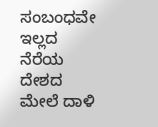ಸಂಬಂಧವೇ ಇಲ್ಲದ ನೆರೆಯ ದೇಶದ ಮೇಲೆ ದಾಳಿ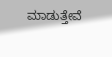ಮಾಡುತ್ತೇವೆ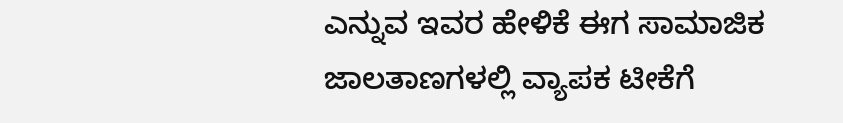ಎನ್ನುವ ಇವರ ಹೇಳಿಕೆ ಈಗ ಸಾಮಾಜಿಕ ಜಾಲತಾಣಗಳಲ್ಲಿ ವ್ಯಾಪಕ ಟೀಕೆಗೆ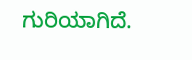ಗುರಿಯಾಗಿದೆ.